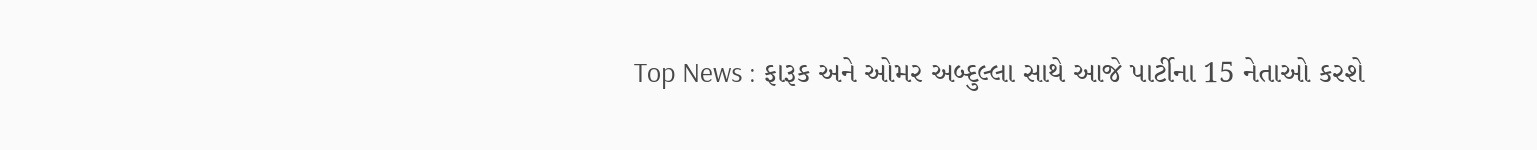Top News : ફારૂક અને ઓમર અબ્દુલ્લા સાથે આજે પાર્ટીના 15 નેતાઓ કરશે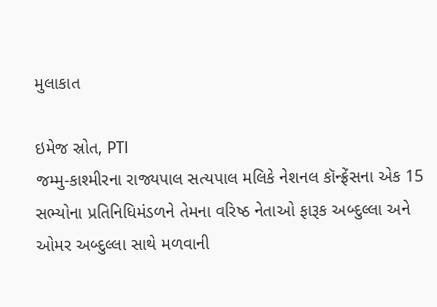મુલાકાત

ઇમેજ સ્રોત, PTI
જમ્મુ-કાશ્મીરના રાજ્યપાલ સત્યપાલ મલિકે નેશનલ કૉન્ફ્રેંસના એક 15 સભ્યોના પ્રતિનિધિમંડળને તેમના વરિષ્ઠ નેતાઓ ફારૂક અબ્દુલ્લા અને ઓમર અબ્દુલ્લા સાથે મળવાની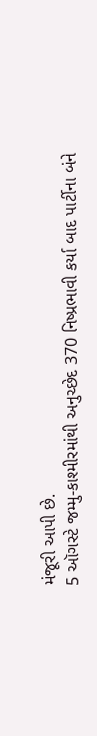મંજૂરી આપી છે.
5 ઑગસ્ટે જમ્મુ-કાશ્મીરમાંથી અનુચ્છેદ 370 નિષ્પ્રભાવી કર્યા બાદ પાર્ટીના બંને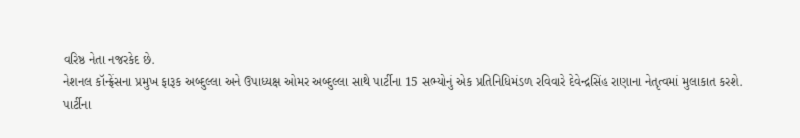વરિષ્ઠ નેતા નજરકેદ છે.
નેશનલ કૉન્ફ્રેંસના પ્રમુખ ફારૂક અબ્દુલ્લા અને ઉપાધ્યક્ષ ઓમર અબ્દુલ્લા સાથે પાર્ટીના 15 સભ્યોનું એક પ્રતિનિધિમંડળ રવિવારે દેવેન્દ્રસિંહ રાણાના નેતૃત્વમાં મુલાકાત કરશે.
પાર્ટીના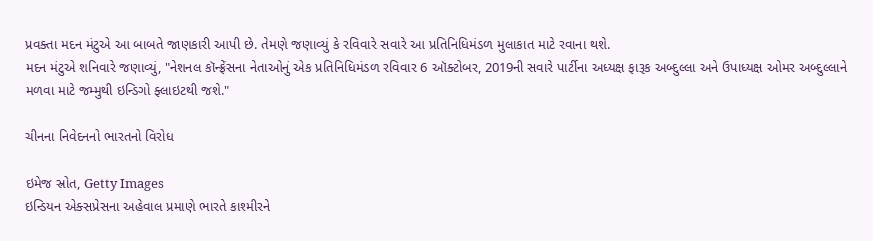પ્રવક્તા મદન મંટુએ આ બાબતે જાણકારી આપી છે. તેમણે જણાવ્યું કે રવિવારે સવારે આ પ્રતિનિધિમંડળ મુલાકાત માટે રવાના થશે.
મદન મંટુએ શનિવારે જણાવ્યું, "નેશનલ કૉન્ફ્રેંસના નેતાઓનું એક પ્રતિનિધિમંડળ રવિવાર 6 ઑક્ટોબર, 2019ની સવારે પાર્ટીના અધ્યક્ષ ફારૂક અબ્દુલ્લા અને ઉપાધ્યક્ષ ઓમર અબ્દુલ્લાને મળવા માટે જમ્મુથી ઇન્ડિગો ફ્લાઇટથી જશે."

ચીનના નિવેદનનો ભારતનો વિરોધ

ઇમેજ સ્રોત, Getty Images
ઇન્ડિયન એક્સપ્રેસના અહેવાલ પ્રમાણે ભારતે કાશ્મીરને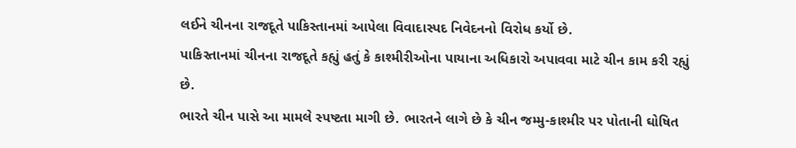લઈને ચીનના રાજદૂતે પાકિસ્તાનમાં આપેલા વિવાદાસ્પદ નિવેદનનો વિરોધ કર્યો છે.
પાકિસ્તાનમાં ચીનના રાજદૂતે કહ્યું હતું કે કાશ્મીરીઓના પાયાના અધિકારો અપાવવા માટે ચીન કામ કરી રહ્યું છે.
ભારતે ચીન પાસે આ મામલે સ્પષ્ટતા માગી છે. ભારતને લાગે છે કે ચીન જમ્મુ-કાશ્મીર પર પોતાની ઘોષિત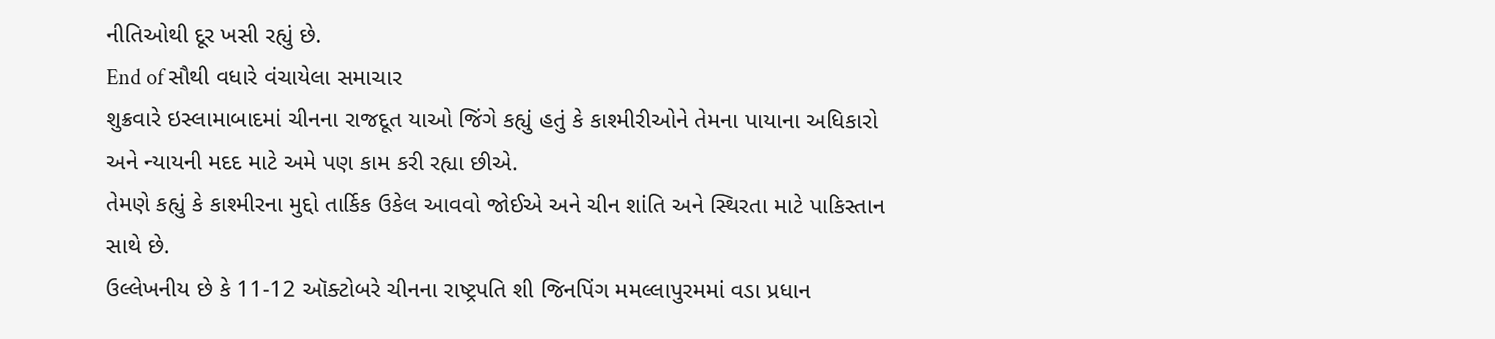નીતિઓથી દૂર ખસી રહ્યું છે.
End of સૌથી વધારે વંચાયેલા સમાચાર
શુક્રવારે ઇસ્લામાબાદમાં ચીનના રાજદૂત યાઓ જિંગે કહ્યું હતું કે કાશ્મીરીઓને તેમના પાયાના અધિકારો અને ન્યાયની મદદ માટે અમે પણ કામ કરી રહ્યા છીએ.
તેમણે કહ્યું કે કાશ્મીરના મુદ્દો તાર્કિક ઉકેલ આવવો જોઈએ અને ચીન શાંતિ અને સ્થિરતા માટે પાકિસ્તાન સાથે છે.
ઉલ્લેખનીય છે કે 11-12 ઑક્ટોબરે ચીનના રાષ્ટ્રપતિ શી જિનપિંગ મમલ્લાપુરમમાં વડા પ્રધાન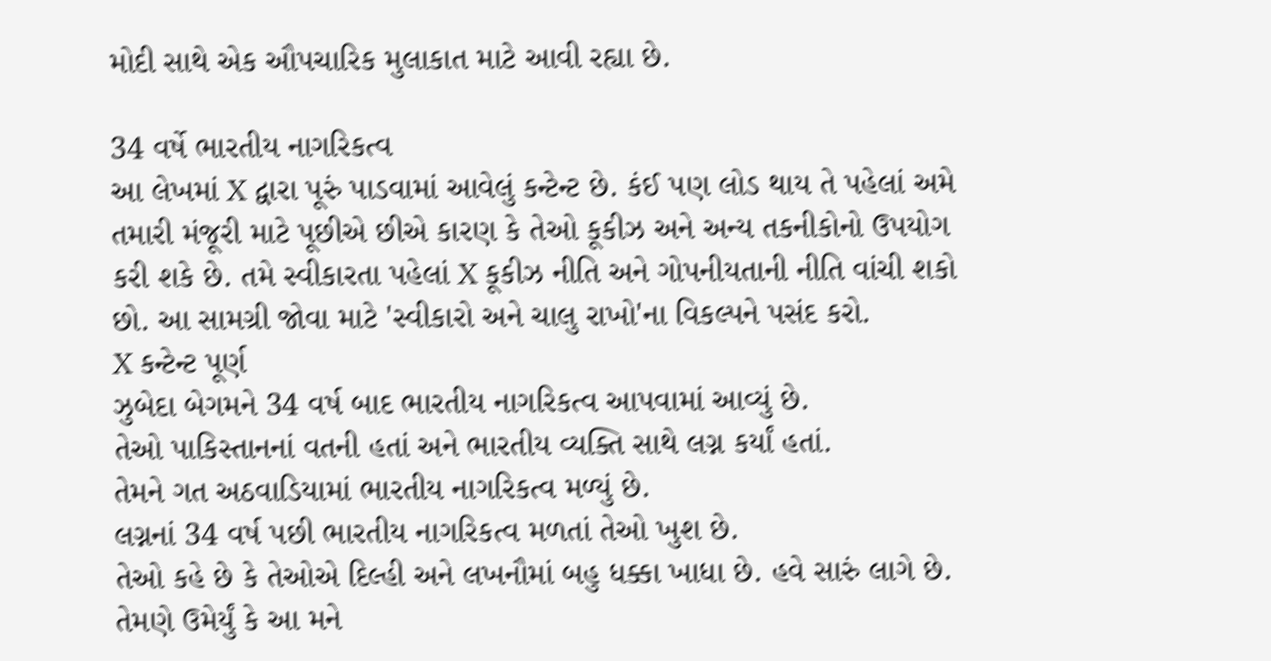મોદી સાથે એક ઔપચારિક મુલાકાત માટે આવી રહ્યા છે.

34 વર્ષે ભારતીય નાગરિકત્વ
આ લેખમાં X દ્વારા પૂરું પાડવામાં આવેલું કન્ટેન્ટ છે. કંઈ પણ લોડ થાય તે પહેલાં અમે તમારી મંજૂરી માટે પૂછીએ છીએ કારણ કે તેઓ કૂકીઝ અને અન્ય તકનીકોનો ઉપયોગ કરી શકે છે. તમે સ્વીકારતા પહેલાં X કૂકીઝ નીતિ અને ગોપનીયતાની નીતિ વાંચી શકો છો. આ સામગ્રી જોવા માટે 'સ્વીકારો અને ચાલુ રાખો'ના વિકલ્પને પસંદ કરો.
X કન્ટેન્ટ પૂર્ણ
ઝુબેદા બેગમને 34 વર્ષ બાદ ભારતીય નાગરિકત્વ આપવામાં આવ્યું છે.
તેઓ પાકિસ્તાનનાં વતની હતાં અને ભારતીય વ્યક્તિ સાથે લગ્ન કર્યાં હતાં.
તેમને ગત અઠવાડિયામાં ભારતીય નાગરિકત્વ મળ્યું છે.
લગ્નનાં 34 વર્ષ પછી ભારતીય નાગરિકત્વ મળતાં તેઓ ખુશ છે.
તેઓ કહે છે કે તેઓએ દિલ્હી અને લખનૌમાં બહુ ધક્કા ખાધા છે. હવે સારું લાગે છે.
તેમણે ઉમેર્યું કે આ મને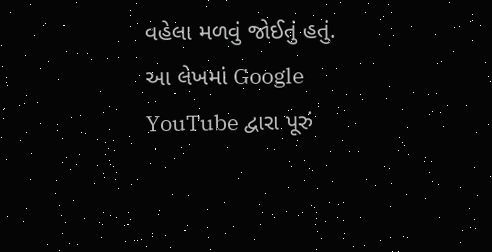વહેલા મળવું જોઈતું હતું.
આ લેખમાં Google YouTube દ્વારા પૂરું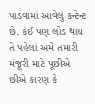પાડવામાં આવેલું કન્ટેન્ટ છે. કંઈ પણ લોડ થાય તે પહેલાં અમે તમારી મંજૂરી માટે પૂછીએ છીએ કારણ કે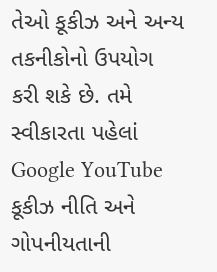તેઓ કૂકીઝ અને અન્ય તકનીકોનો ઉપયોગ કરી શકે છે. તમે સ્વીકારતા પહેલાં Google YouTube કૂકીઝ નીતિ અને ગોપનીયતાની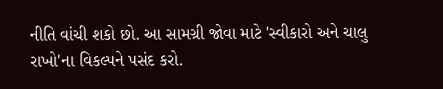નીતિ વાંચી શકો છો. આ સામગ્રી જોવા માટે 'સ્વીકારો અને ચાલુ રાખો'ના વિકલ્પને પસંદ કરો.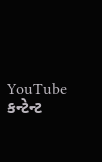YouTube કન્ટેન્ટ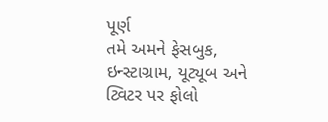પૂર્ણ
તમે અમને ફેસબુક, ઇન્સ્ટાગ્રામ, યૂટ્યૂબ અને ટ્વિટર પર ફોલો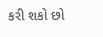કરી શકો છો